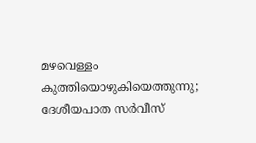മഴവെള്ളം കുത്തിയൊഴുകിയെത്തുന്നു; ദേശീയപാത സർവീസ്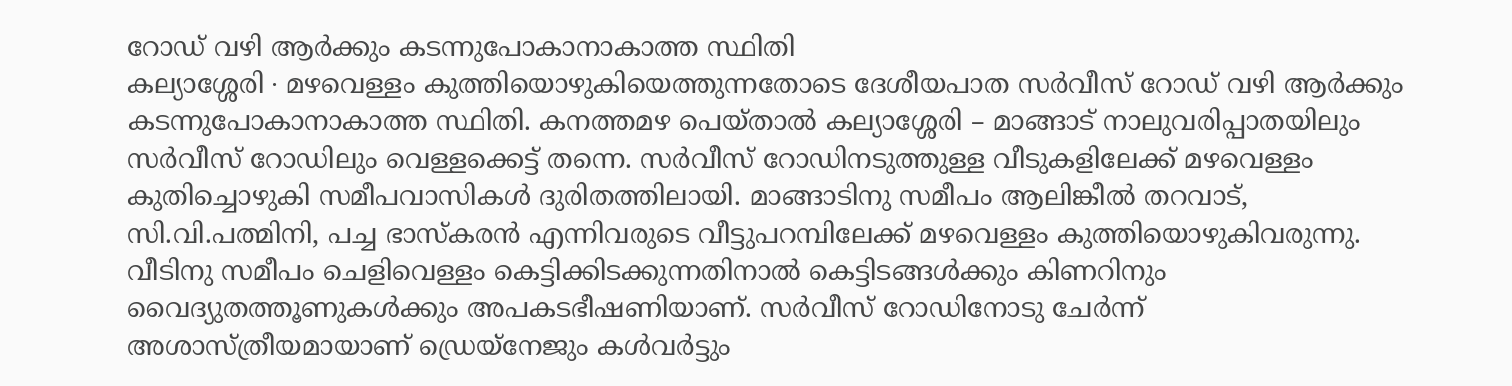റോഡ് വഴി ആർക്കും കടന്നുപോകാനാകാത്ത സ്ഥിതി
കല്യാശ്ശേരി ∙ മഴവെള്ളം കുത്തിയൊഴുകിയെത്തുന്നതോടെ ദേശീയപാത സർവീസ് റോഡ് വഴി ആർക്കും കടന്നുപോകാനാകാത്ത സ്ഥിതി. കനത്തമഴ പെയ്താൽ കല്യാശ്ശേരി – മാങ്ങാട് നാലുവരിപ്പാതയിലും സർവീസ് റോഡിലും വെള്ളക്കെട്ട് തന്നെ. സർവീസ് റോഡിനടുത്തുള്ള വീടുകളിലേക്ക് മഴവെള്ളം കുതിച്ചൊഴുകി സമീപവാസികൾ ദുരിതത്തിലായി. മാങ്ങാടിനു സമീപം ആലിങ്കീൽ തറവാട്, സി.വി.പത്മിനി, പച്ച ഭാസ്കരൻ എന്നിവരുടെ വീട്ടുപറമ്പിലേക്ക് മഴവെള്ളം കുത്തിയൊഴുകിവരുന്നു.
വീടിനു സമീപം ചെളിവെള്ളം കെട്ടിക്കിടക്കുന്നതിനാൽ കെട്ടിടങ്ങൾക്കും കിണറിനും വൈദ്യുതത്തൂണുകൾക്കും അപകടഭീഷണിയാണ്. സർവീസ് റോഡിനോടു ചേർന്ന് അശാസ്ത്രീയമായാണ് ഡ്രെയ്നേജും കൾവർട്ടും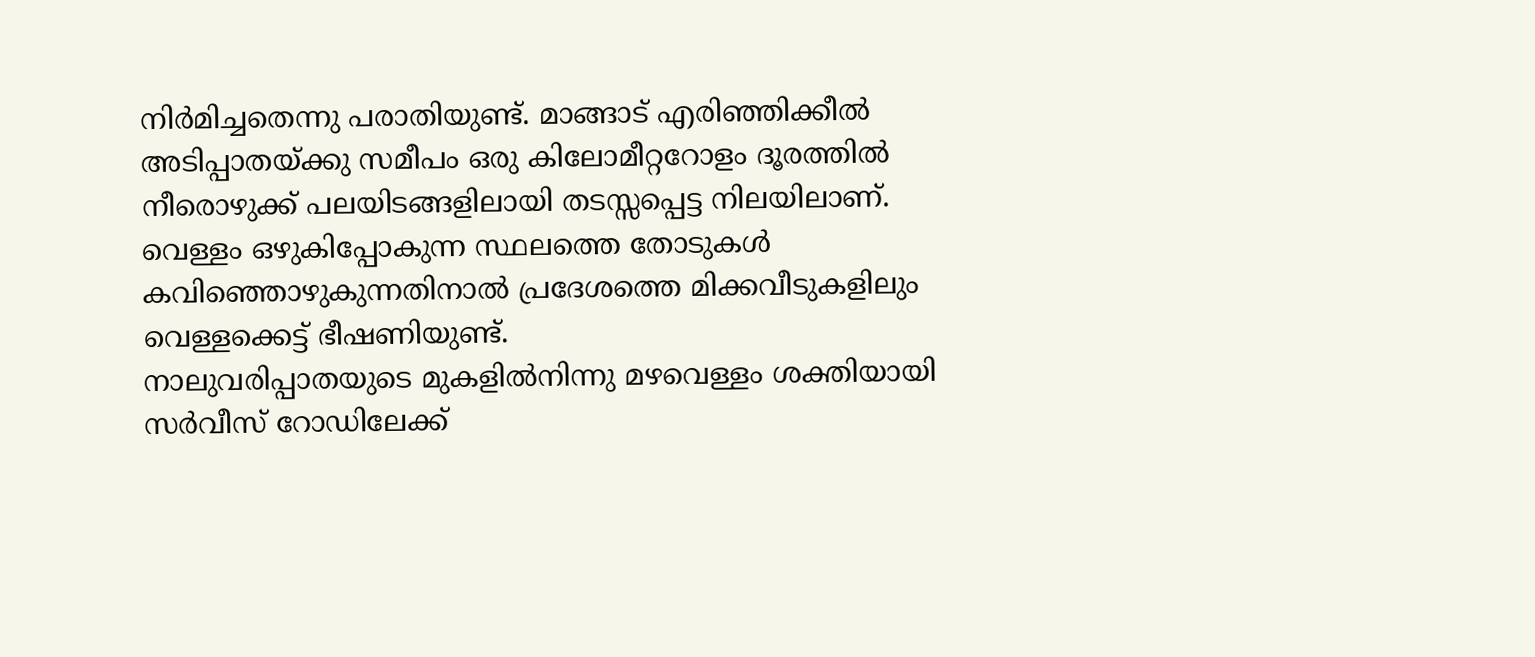നിർമിച്ചതെന്നു പരാതിയുണ്ട്. മാങ്ങാട് എരിഞ്ഞിക്കീൽ അടിപ്പാതയ്ക്കു സമീപം ഒരു കിലോമീറ്ററോളം ദൂരത്തിൽ നീരൊഴുക്ക് പലയിടങ്ങളിലായി തടസ്സപ്പെട്ട നിലയിലാണ്. വെള്ളം ഒഴുകിപ്പോകുന്ന സ്ഥലത്തെ തോടുകൾ കവിഞ്ഞൊഴുകുന്നതിനാൽ പ്രദേശത്തെ മിക്കവീടുകളിലും വെള്ളക്കെട്ട് ഭീഷണിയുണ്ട്.
നാലുവരിപ്പാതയുടെ മുകളിൽനിന്നു മഴവെള്ളം ശക്തിയായി സർവീസ് റോഡിലേക്ക്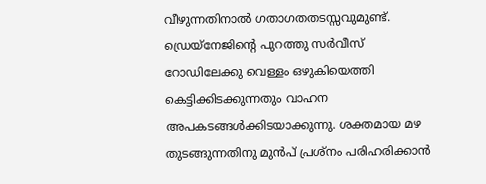വീഴുന്നതിനാൽ ഗതാഗതതടസ്സവുമുണ്ട്. ഡ്രെയ്നേജിന്റെ പുറത്തു സർവീസ് റോഡിലേക്കു വെള്ളം ഒഴുകിയെത്തി കെട്ടിക്കിടക്കുന്നതും വാഹന അപകടങ്ങൾക്കിടയാക്കുന്നു. ശക്തമായ മഴ തുടങ്ങുന്നതിനു മുൻപ് പ്രശ്നം പരിഹരിക്കാൻ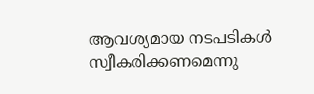ആവശ്യമായ നടപടികൾ സ്വീകരിക്കണമെന്നു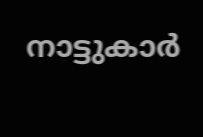നാട്ടുകാർ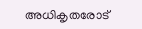അധികൃതരോട്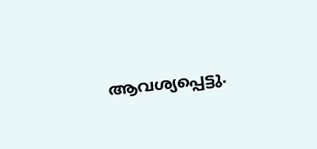ആവശ്യപ്പെട്ടു.